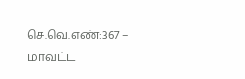செ.வெ.எண்:367 – மாவட்ட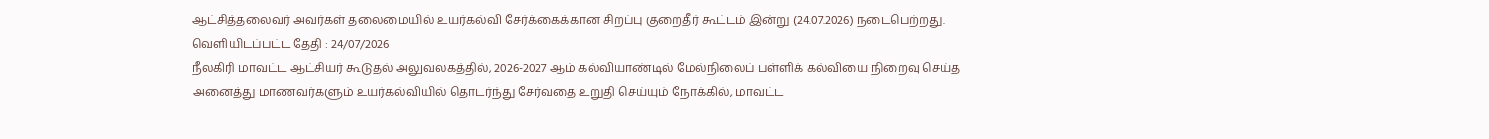ஆட்சித்தலைவர் அவர்கள் தலைமையில் உயர்கல்வி சேர்க்கைக்கான சிறப்பு குறைதீர் கூட்டம் இன்று (24.07.2026) நடைபெற்றது.
வெளியிடப்பட்ட தேதி : 24/07/2026
நீலகிரி மாவட்ட ஆட்சியர் கூடுதல் அலுவலகத்தில், 2026-2027 ஆம் கல்வியாண்டில் மேல்நிலைப் பள்ளிக் கல்வியை நிறைவு செய்த அனைத்து மாணவர்களும் உயர்கல்வியில் தொடர்ந்து சேர்வதை உறுதி செய்யும் நோக்கில், மாவட்ட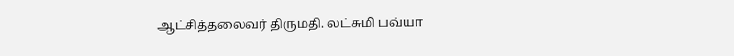ஆட்சித்தலைவர் திருமதி. லட்சுமி பவ்யா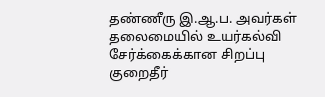தண்ணீரு இ.ஆ.ப. அவர்கள் தலைமையில் உயர்கல்வி சேர்க்கைக்கான சிறப்பு குறைதீர்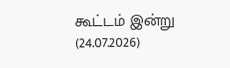கூட்டம் இன்று (24.07.2026)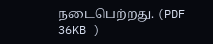நடைபெற்றது. (PDF 36KB )